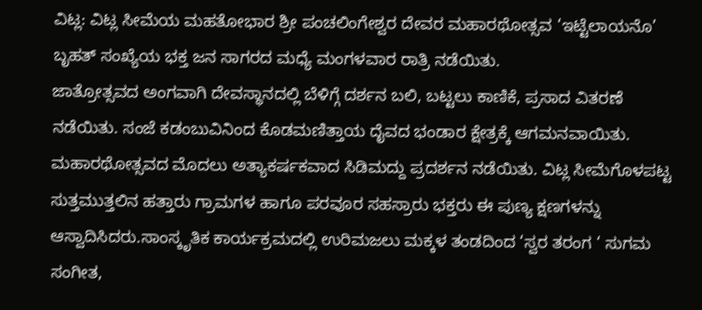ವಿಟ್ಲ: ವಿಟ್ಲ ಸೀಮೆಯ ಮಹತೋಭಾರ ಶ್ರೀ ಪಂಚಲಿಂಗೇಶ್ವರ ದೇವರ ಮಹಾರಥೋತ್ಸವ ‘ಇಟ್ಟೆಲಾಯನೊ’ ಬೃಹತ್ ಸಂಖ್ಯೆಯ ಭಕ್ತ ಜನ ಸಾಗರದ ಮಧ್ಯೆ ಮಂಗಳವಾರ ರಾತ್ರಿ ನಡೆಯಿತು.
ಜಾತ್ರೋತ್ಸವದ ಅಂಗವಾಗಿ ದೇವಸ್ಥಾನದಲ್ಲಿ ಬೆಳಿಗ್ಗೆ ದರ್ಶನ ಬಲಿ, ಬಟ್ಟಲು ಕಾಣಿಕೆ, ಪ್ರಸಾದ ವಿತರಣೆ ನಡೆಯಿತು. ಸಂಜೆ ಕಡಂಬುವಿನಿಂದ ಕೊಡಮಣಿತ್ತಾಯ ದೈವದ ಭಂಡಾರ ಕ್ಷೇತ್ರಕ್ಕೆ ಆಗಮನವಾಯಿತು.
ಮಹಾರಥೋತ್ಸವದ ಮೊದಲು ಅತ್ಯಾಕರ್ಷಕವಾದ ಸಿಡಿಮದ್ದು ಪ್ರದರ್ಶನ ನಡೆಯಿತು. ವಿಟ್ಲ ಸೀಮೆಗೊಳಪಟ್ಟ ಸುತ್ತಮುತ್ತಲಿನ ಹತ್ತಾರು ಗ್ರಾಮಗಳ ಹಾಗೂ ಪರವೂರ ಸಹಸ್ರಾರು ಭಕ್ತರು ಈ ಪುಣ್ಯ ಕ್ಷಣಗಳನ್ನು ಆಸ್ವಾದಿಸಿದರು.ಸಾಂಸ್ಕೃತಿಕ ಕಾರ್ಯಕ್ರಮದಲ್ಲಿ ಉರಿಮಜಲು ಮಕ್ಕಳ ತಂಡದಿಂದ ‘ಸ್ವರ ತರಂಗ ‘ ಸುಗಮ ಸಂಗೀತ,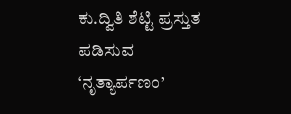ಕು.ದ್ವಿತಿ ಶೆಟ್ಟಿ ಪ್ರಸ್ತುತ ಪಡಿಸುವ ‘ನೃತ್ಯಾರ್ಪಣಂ’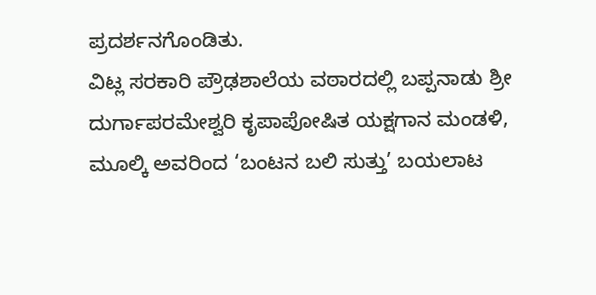ಪ್ರದರ್ಶನಗೊಂಡಿತು.
ವಿಟ್ಲ ಸರಕಾರಿ ಪ್ರೌಢಶಾಲೆಯ ವಠಾರದಲ್ಲಿ ಬಪ್ಪನಾಡು ಶ್ರೀ ದುರ್ಗಾಪರಮೇಶ್ವರಿ ಕೃಪಾಪೋಷಿತ ಯಕ್ಷಗಾನ ಮಂಡಳಿ, ಮೂಲ್ಕಿ ಅವರಿಂದ ‘ಬಂಟನ ಬಲಿ ಸುತ್ತು’ ಬಯಲಾಟ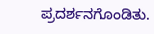ಪ್ರದರ್ಶನಗೊಂಡಿತು.